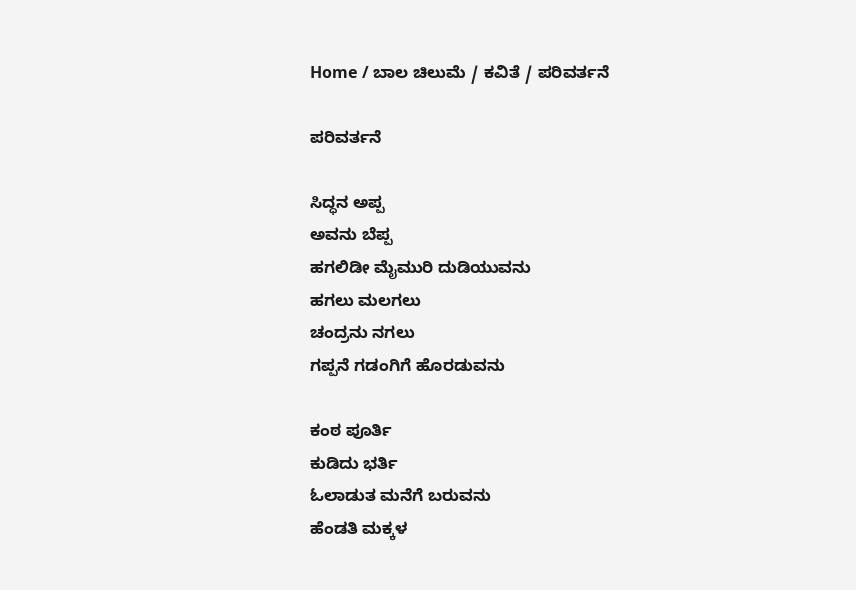Home / ಬಾಲ ಚಿಲುಮೆ / ಕವಿತೆ / ಪರಿವರ್ತನೆ

ಪರಿವರ್ತನೆ

ಸಿದ್ಧನ ಅಪ್ಪ
ಅವನು ಬೆಪ್ಪ
ಹಗಲಿಡೀ ಮೈಮುರಿ ದುಡಿಯುವನು
ಹಗಲು ಮಲಗಲು
ಚಂದ್ರನು ನಗಲು
ಗಪ್ಪನೆ ಗಡಂಗಿಗೆ ಹೊರಡುವನು

ಕಂಠ ಪೂರ್ತಿ
ಕುಡಿದು ಭರ್ತಿ
ಓಲಾಡುತ ಮನೆಗೆ ಬರುವನು
ಹೆಂಡತಿ ಮಕ್ಕಳ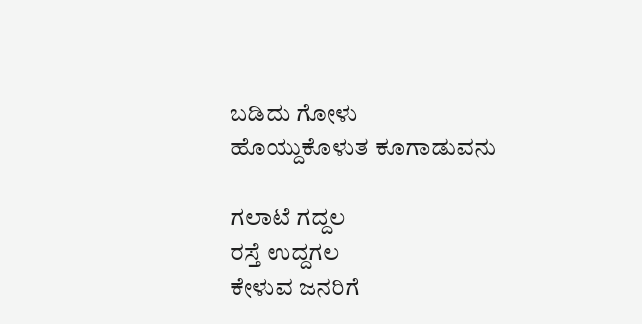ಬಡಿದು ಗೋಳು
ಹೊಯ್ದುಕೊಳುತ ಕೂಗಾಡುವನು

ಗಲಾಟೆ ಗದ್ದಲ
ರಸ್ತೆ ಉದ್ದಗಲ
ಕೇಳುವ ಜನರಿಗೆ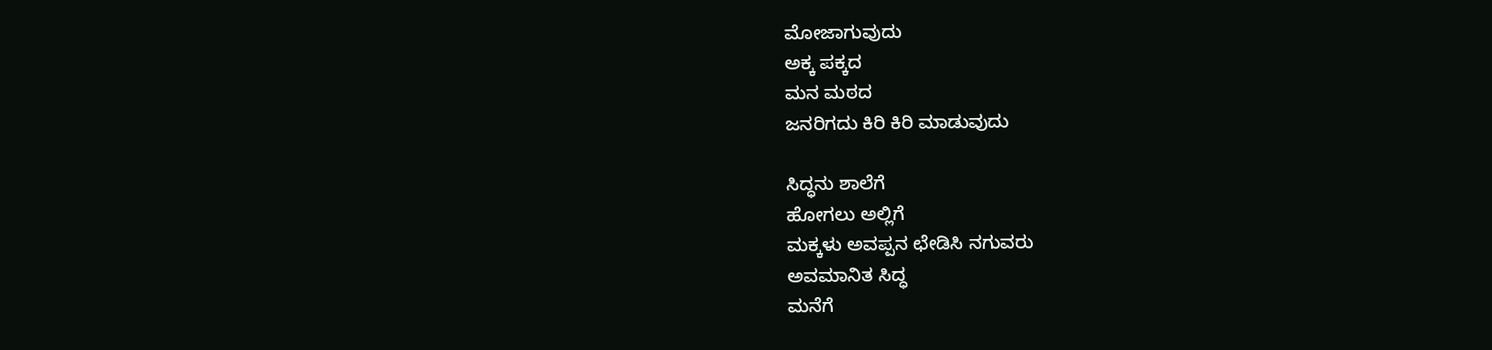ಮೋಜಾಗುವುದು
ಅಕ್ಕ ಪಕ್ಕದ
ಮನ ಮಠದ
ಜನರಿಗದು ಕಿರಿ ಕಿರಿ ಮಾಡುವುದು

ಸಿದ್ಧನು ಶಾಲೆಗೆ
ಹೋಗಲು ಅಲ್ಲಿಗೆ
ಮಕ್ಕಳು ಅವಪ್ಪನ ಛೇಡಿಸಿ ನಗುವರು
ಅವಮಾನಿತ ಸಿದ್ಧ
ಮನೆಗೆ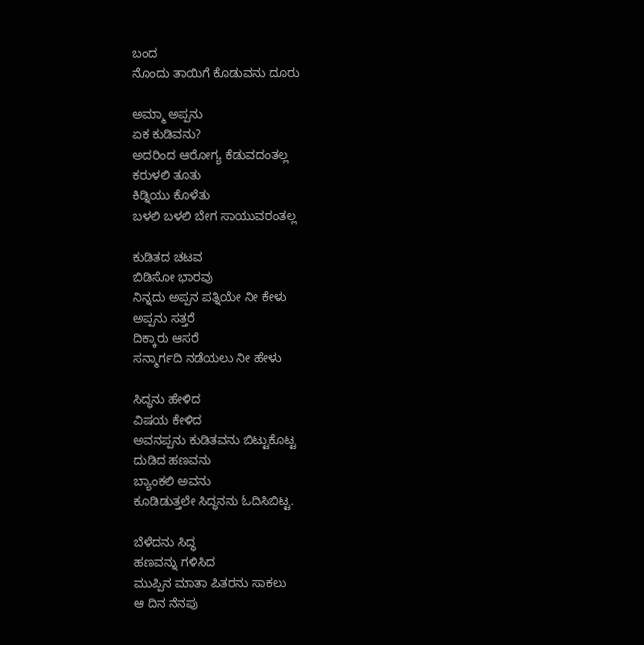ಬಂದ
ನೊಂದು ತಾಯಿಗೆ ಕೊಡುವನು ದೂರು

ಅಮ್ಮಾ ಅಪ್ಪನು
ಏಕ ಕುಡಿವನು?
ಅದರಿಂದ ಆರೋಗ್ಯ ಕೆಡುವದಂತಲ್ಲ
ಕರುಳಲಿ ತೂತು
ಕಿಡ್ನಿಯು ಕೊಳೆತು
ಬಳಲಿ ಬಳಲಿ ಬೇಗ ಸಾಯುವರಂತಲ್ಲ

ಕುಡಿತದ ಚಟವ
ಬಿಡಿಸೋ ಭಾರವು
ನಿನ್ನದು ಅಪ್ಪನ ಪತ್ನಿಯೇ ನೀ ಕೇಳು
ಅಪ್ಪನು ಸತ್ತರೆ
ದಿಕ್ಕಾರು ಆಸರೆ
ಸನ್ಮಾರ್ಗದಿ ನಡೆಯಲು ನೀ ಹೇಳು

ಸಿದ್ಧನು ಹೇಳಿದ
ವಿಷಯ ಕೇಳಿದ
ಅವನಪ್ಪನು ಕುಡಿತವನು ಬಿಟ್ಟುಕೊಟ್ಟ
ದುಡಿದ ಹಣವನು
ಬ್ಯಾಂಕಲಿ ಅವನು
ಕೂಡಿಡುತ್ತಲೇ ಸಿದ್ಧನನು ಓದಿಸಿಬಿಟ್ಟ.

ಬೆಳೆದನು ಸಿದ್ಧ
ಹಣವನ್ನು ಗಳಿಸಿದ
ಮುಪ್ಪಿನ ಮಾತಾ ಪಿತರನು ಸಾಕಲು
ಆ ದಿನ ನೆನಪು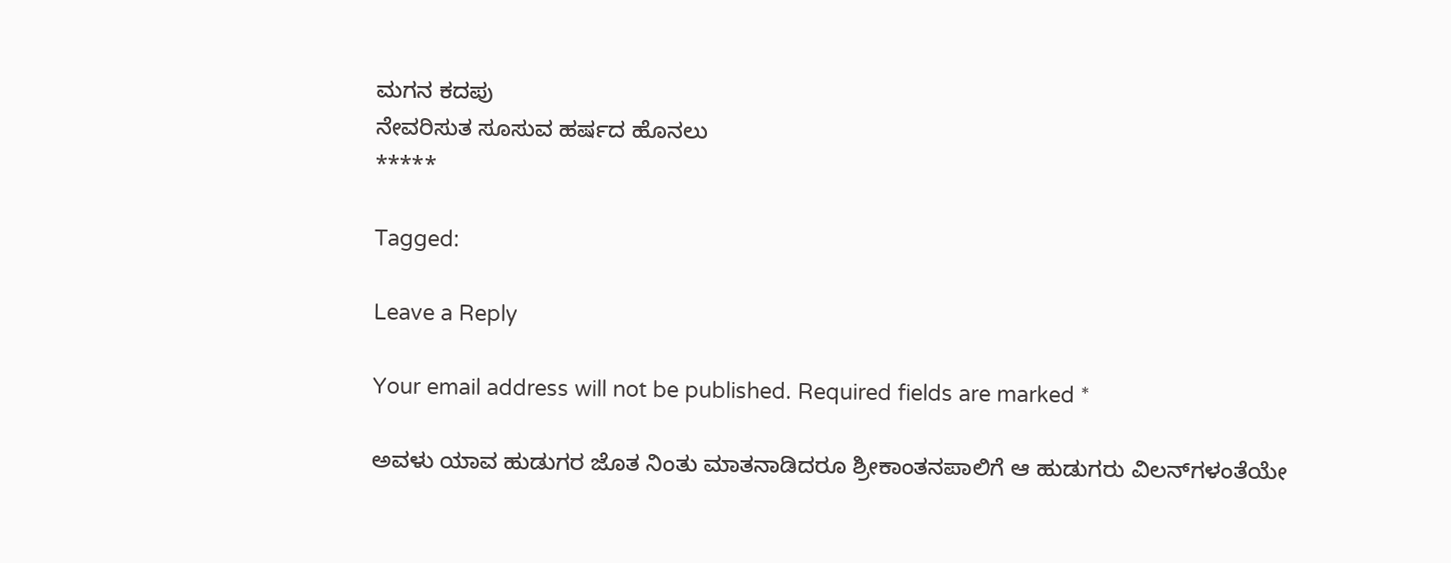ಮಗನ ಕದಪು
ನೇವರಿಸುತ ಸೂಸುವ ಹರ್ಷದ ಹೊನಲು
*****

Tagged:

Leave a Reply

Your email address will not be published. Required fields are marked *

ಅವಳು ಯಾವ ಹುಡುಗರ ಜೊತ ನಿಂತು ಮಾತನಾಡಿದರೂ ಶ್ರೀಕಾಂತನಪಾಲಿಗೆ ಆ ಹುಡುಗರು ವಿಲನ್‌ಗಳಂತೆಯೇ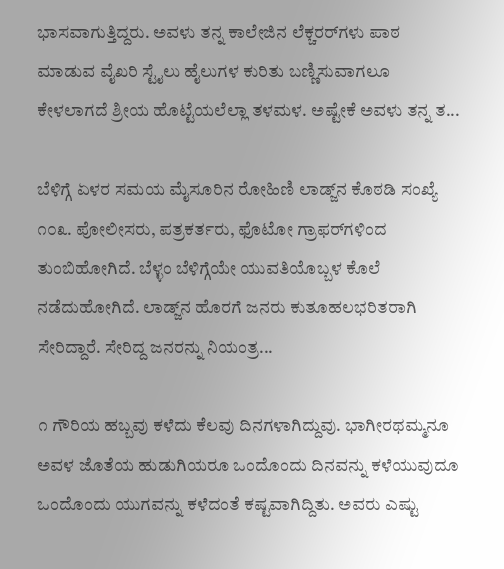ಭಾಸವಾಗುತ್ತಿದ್ದರು. ಅವಳು ತನ್ನ ಕಾಲೇಜಿನ ಲೆಕ್ಚರರ್‌ಗಳು ಪಾಠ ಮಾಡುವ ವೈಖರಿ ಸ್ಟೈಲು ಹೈಲುಗಳ ಕುರಿತು ಬಣ್ಣಿಸುವಾಗಲೂ ಕೇಳಲಾಗದೆ ಶ್ರೀಯ ಹೊಟ್ಟೆಯಲೆಲ್ಲಾ ತಳಮಳ. ಅಷ್ಟೇಕೆ ಅವಳು ತನ್ನ ತ...

ಬೆಳಿಗ್ಗೆ ಏಳರ ಸಮಯ ಮೈಸೂರಿನ ರೋಹಿಣಿ ಲಾಡ್ಜ್‌ನ ಕೊಠಡಿ ಸಂಖ್ಯೆ ೧೦೩. ಪೋಲೀಸರು, ಪತ್ರಕರ್ತರು, ಫೊಟೋ ಗ್ರಾಫರ್‌ಗಳಿಂದ ತುಂಬಿಹೋಗಿದೆ. ಬೆಳ್ಳಂ ಬೆಳಿಗ್ಗೆಯೇ ಯುವತಿಯೊಬ್ಬಳ ಕೊಲೆ ನಡೆದುಹೋಗಿದೆ. ಲಾಡ್ಜ್‌ನ ಹೊರಗೆ ಜನರು ಕುತೂಹಲಭರಿತರಾಗಿ ಸೇರಿದ್ದಾರೆ. ಸೇರಿದ್ದ ಜನರನ್ನು ನಿಯಂತ್ರ...

೧ ಗೌರಿಯ ಹಬ್ಬವು ಕಳೆದು ಕೆಲವು ದಿನಗಳಾಗಿದ್ದುವು. ಭಾಗೀರಥಮ್ಮನೂ ಅವಳ ಜೊತೆಯ ಹುಡುಗಿಯರೂ ಒಂದೊಂದು ದಿನವನ್ನು ಕಳೆಯುವುದೂ ಒಂದೊಂದು ಯುಗವನ್ನು ಕಳೆದಂತೆ ಕಷ್ಟವಾಗಿದ್ದಿತು. ಅವರು ಎಷ್ಟು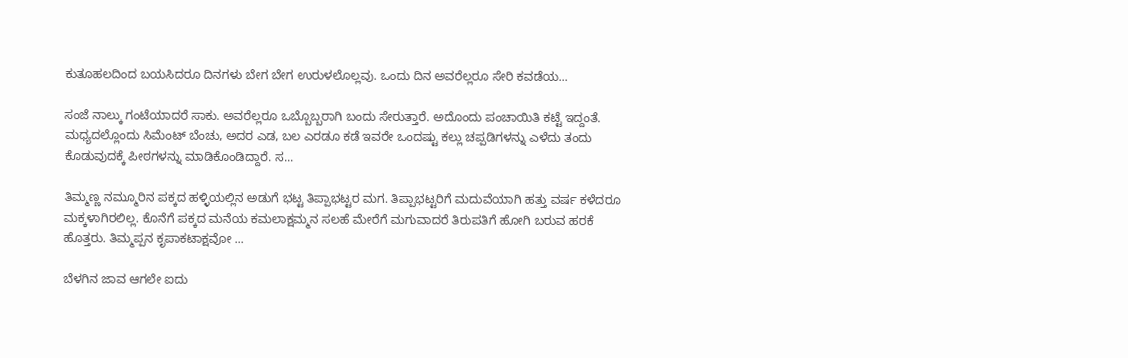ಕುತೂಹಲದಿಂದ ಬಯಸಿದರೂ ದಿನಗಳು ಬೇಗ ಬೇಗ ಉರುಳಲೊಲ್ಲವು. ಒಂದು ದಿನ ಅವರೆಲ್ಲರೂ ಸೇರಿ ಕವಡೆಯ...

ಸಂಜೆ ನಾಲ್ಕು ಗಂಟೆಯಾದರೆ ಸಾಕು. ಅವರೆಲ್ಲರೂ ಒಬ್ಬೊಬ್ಬರಾಗಿ ಬಂದು ಸೇರುತ್ತಾರೆ. ಅದೊಂದು ಪಂಚಾಯಿತಿ ಕಟ್ಟೆ ಇದ್ದಂತೆ. ಮಧ್ಯದಲ್ಲೊಂದು ಸಿಮೆಂಟ್ ಬೆಂಚು, ಅದರ ಎಡ, ಬಲ ಎರಡೂ ಕಡೆ ಇವರೇ ಒಂದಷ್ಟು ಕಲ್ಲು ಚಪ್ಪಡಿಗಳನ್ನು ಎಳೆದು ತಂದು ಕೊಡುವುದಕ್ಕೆ ಪೀಠಗಳನ್ನು ಮಾಡಿಕೊಂಡಿದ್ದಾರೆ. ಸ...

ತಿಮ್ಮಣ್ಣ ನಮ್ಮೂರಿನ ಪಕ್ಕದ ಹಳ್ಳಿಯಲ್ಲಿನ ಅಡುಗೆ ಭಟ್ಟ ತಿಪ್ಪಾಭಟ್ಟರ ಮಗ. ತಿಪ್ಪಾಭಟ್ಟರಿಗೆ ಮದುವೆಯಾಗಿ ಹತ್ತು ವರ್ಷ ಕಳೆದರೂ ಮಕ್ಕಳಾಗಿರಲಿಲ್ಲ. ಕೊನೆಗೆ ಪಕ್ಕದ ಮನೆಯ ಕಮಲಾಕ್ಷಮ್ಮನ ಸಲಹೆ ಮೇರೆಗೆ ಮಗುವಾದರೆ ತಿರುಪತಿಗೆ ಹೋಗಿ ಬರುವ ಹರಕೆ ಹೊತ್ತರು. ತಿಮ್ಮಪ್ಪನ ಕೃಪಾಕಟಾಕ್ಷವೋ ...

ಬೆಳಗಿನ ಜಾವ ಆಗಲೇ ಐದು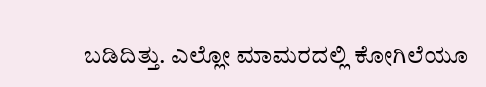ಬಡಿದಿತ್ತು. ಎಲ್ಲೋ ಮಾಮರದಲ್ಲಿ ಕೋಗಿಲೆಯೂ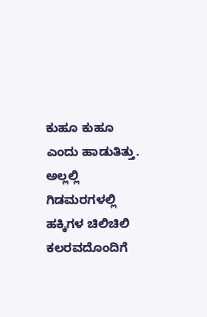ಕುಹೂ ಕುಹೂ ಎಂದು ಹಾಡುತಿತ್ತು. ಅಲ್ಲಲ್ಲಿ ಗಿಡಮರಗಳಲ್ಲಿ ಹಕ್ಕಿಗಳ ಚಿಲಿಚಿಲಿ ಕಲರವದೊಂದಿಗೆ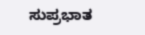ಸುಪ್ರಭಾತ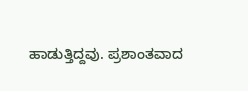ಹಾಡುತ್ತಿದ್ದವು. ಪ್ರಶಾಂತವಾದ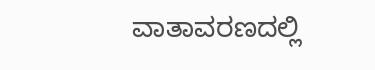ವಾತಾವರಣದಲ್ಲಿ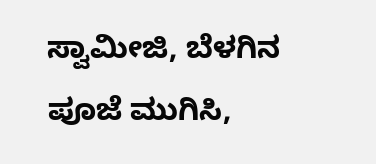ಸ್ವಾಮೀಜಿ, ಬೆಳಗಿನ ಪೂಜೆ ಮುಗಿಸಿ,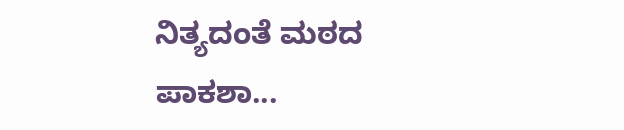ನಿತ್ಯದಂತೆ ಮಠದ ಪಾಕಶಾ...